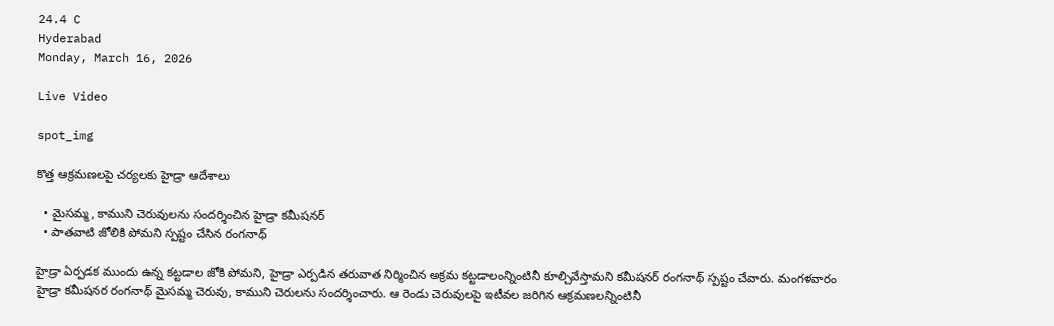24.4 C
Hyderabad
Monday, March 16, 2026

Live Video

spot_img

కొత్త ఆక్రమణలపై చర్యలకు హైడ్రా ఆదేశాలు

  • మైసమ్మ, కాముని చెరువులను సందర్శించిన హైడ్రా కమీషనర్
  • పాతవాటి జోలికి పోమని స్పష్టం చేసిన రంగనాథ్

హైడ్రా ఏర్పడక ముందు ఉన్న కట్టడాల జోకి పోమని, హైడ్రా ఎర్పడిన తరువాత నిర్మించిన అక్రమ కట్టడాలంన్నింటినీ కూల్చివేస్తామని కమీషనర్ రంగనాథ్ స్పష్టం చేవారు. మంగళవారం హైడ్రా కమీషనర రంగనాథ్ మైసమ్మ చెరువు, కాముని చెరులను సందర్శించారు. ఆ రెండు చెరువులపై ఇటీవల జరిగిన ఆక్రమణలన్నింటినీ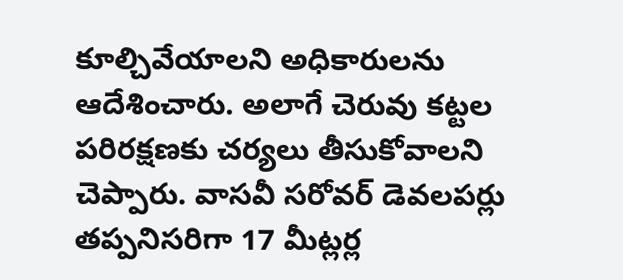కూల్చివేయాలని అధికారులను ఆదేశించారు. అలాగే చెరువు కట్టల పరిరక్షణకు చర్యలు తీసుకోవాలని చెప్పారు. వాసవీ సరోవర్ డెవలపర్లు తప్పనిసరిగా 17 మీట్లర్ల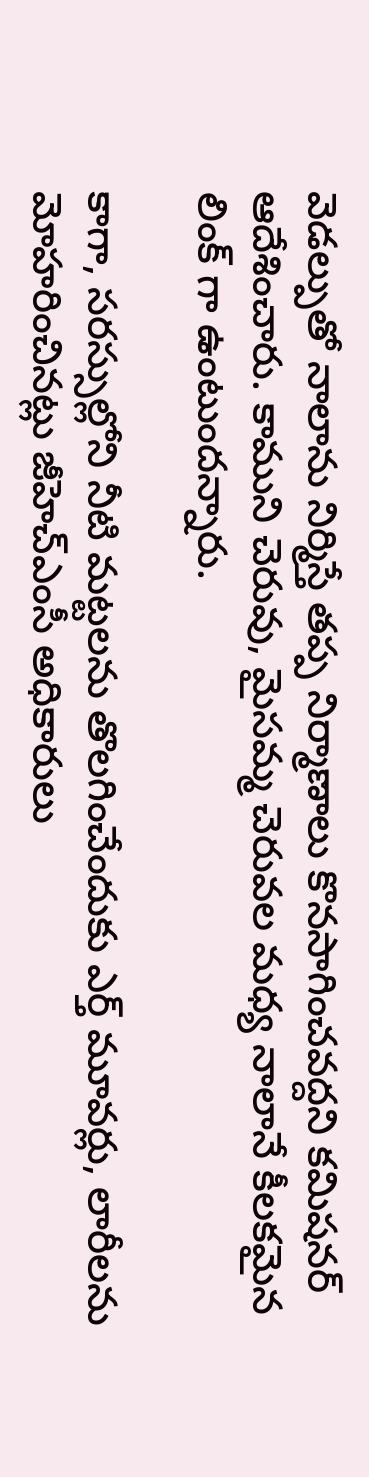వెడల్పుతో నాలాను నిర్మిస్తే తప్ప నిర్మాణాలు కొనసాగించవద్దని కమిషనర్ ఆదేశించారు. కాముని చెరువు, మైసమ్మ చెరువల మధ్య నాలానే కీలకమైన లింక్ గా ఉంటుందన్నారు.

కాగా, సరస్సుల్లోని నీటి మట్టలను తొలగించేందుకు ఎర్త్ మూవర్లు, లారీలను మోహరించినట్లు జీహెచ్‌ఎంసీ అధికారులు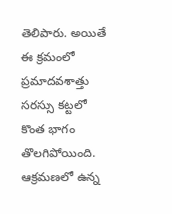తెలిపారు. అయితే ఈ క్రమంలో ప్రమాదవశాత్తు సరస్సు కట్టలో కొంత భాగం తొలగిపోయింది. ఆక్రమణలో ఉన్న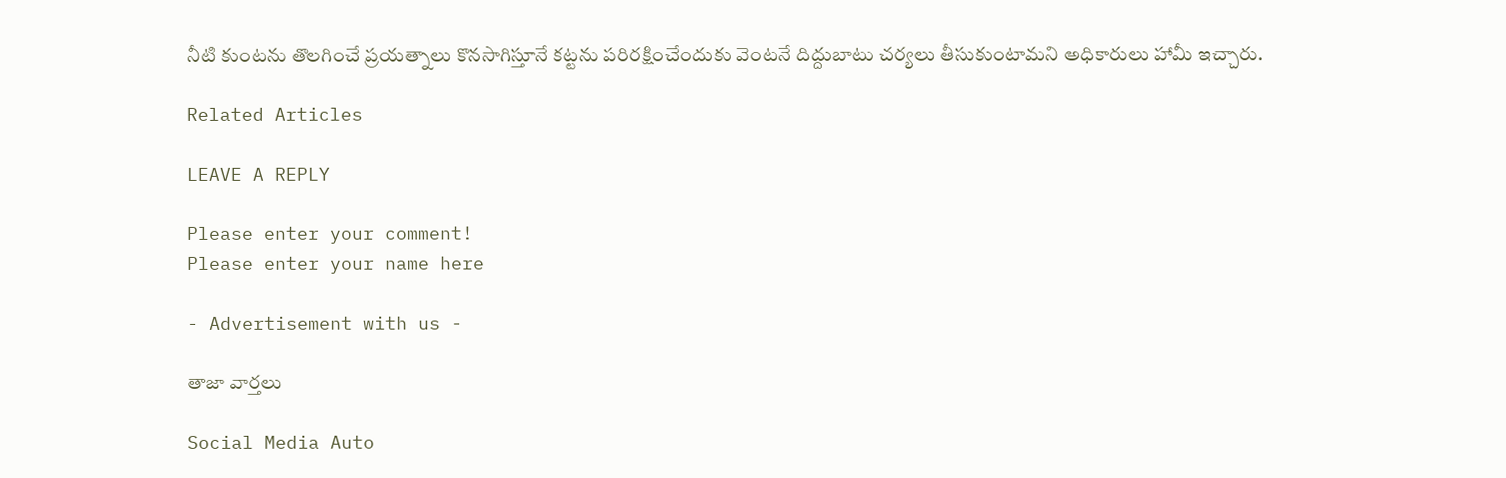నీటి కుంటను తొలగించే ప్రయత్నాలు కొనసాగిస్తూనే కట్టను పరిరక్షించేందుకు వెంటనే దిద్దుబాటు చర్యలు తీసుకుంటామని అధికారులు హామీ ఇచ్చారు.

Related Articles

LEAVE A REPLY

Please enter your comment!
Please enter your name here

- Advertisement with us -

తాజా వార్తలు

Social Media Auto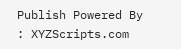Publish Powered By : XYZScripts.com